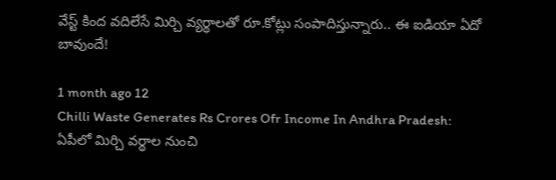వేస్ట్‌ కింద వదిలేసే మిర్చి వ్యర్థాలతో రూ.కోట్లు సంపాదిస్తున్నారు.. ఈ ఐడియా ఏదో బావుందే!

1 month ago 12
Chilli Waste Generates Rs Crores Ofr Income In Andhra Pradesh: ఏపీలో మిర్చి వర్థాల నుంచి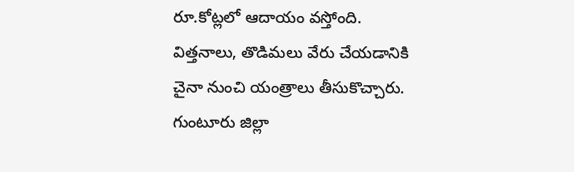రూ.కోట్లలో ఆదాయం వస్తోంది. విత్తనాలు, తొడిమలు వేరు చేయడానికి చైనా నుంచి యంత్రాలు తీసుకొచ్చారు. గుంటూరు జిల్లా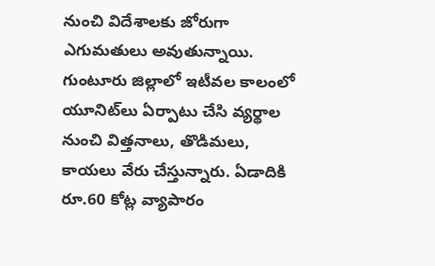నుంచి విదేశాలకు జోరుగా ఎగుమతులు అవుతున్నాయి. గుంటూరు జిల్లాలో ఇటీవల కాలంలో యూనిట్‌లు ఏర్పాటు చేసి వ్యర్థాల నుంచి విత్తనాలు, తొడిమలు, కాయలు వేరు చేస్తున్నారు. ఏడాదికి రూ.60 కోట్ల వ్యాపారం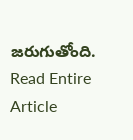జరుగుతోంది.
Read Entire Article